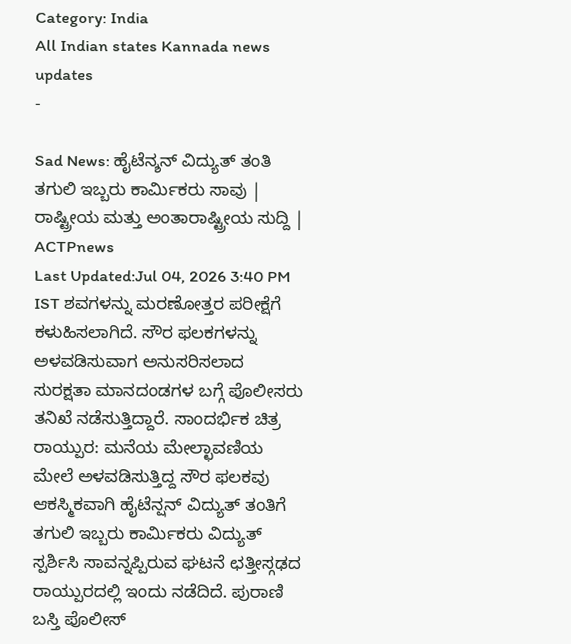Category: India
All Indian states Kannada news updates
-

Sad News: ಹೈಟೆನ್ಶನ್ ವಿದ್ಯುತ್ ತಂತಿ ತಗುಲಿ ಇಬ್ಬರು ಕಾರ್ಮಿಕರು ಸಾವು | ರಾಷ್ಟ್ರೀಯ ಮತ್ತು ಅಂತಾರಾಷ್ಟ್ರೀಯ ಸುದ್ದಿ | ACTPnews
Last Updated:Jul 04, 2026 3:40 PM IST ಶವಗಳನ್ನು ಮರಣೋತ್ತರ ಪರೀಕ್ಷೆಗೆ ಕಳುಹಿಸಲಾಗಿದೆ. ಸೌರ ಫಲಕಗಳನ್ನು ಅಳವಡಿಸುವಾಗ ಅನುಸರಿಸಲಾದ ಸುರಕ್ಷತಾ ಮಾನದಂಡಗಳ ಬಗ್ಗೆ ಪೊಲೀಸರು ತನಿಖೆ ನಡೆಸುತ್ತಿದ್ದಾರೆ. ಸಾಂದರ್ಭಿಕ ಚಿತ್ರ ರಾಯ್ಪುರ: ಮನೆಯ ಮೇಲ್ಛಾವಣಿಯ ಮೇಲೆ ಅಳವಡಿಸುತ್ತಿದ್ದ ಸೌರ ಫಲಕವು ಆಕಸ್ಮಿಕವಾಗಿ ಹೈಟೆನ್ಷನ್ ವಿದ್ಯುತ್ ತಂತಿಗೆ ತಗುಲಿ ಇಬ್ಬರು ಕಾರ್ಮಿಕರು ವಿದ್ಯುತ್ ಸ್ಪರ್ಶಿಸಿ ಸಾವನ್ನಪ್ಪಿರುವ ಘಟನೆ ಛತ್ತೀಸ್ಗಢದ ರಾಯ್ಪುರದಲ್ಲಿ ಇಂದು ನಡೆದಿದೆ. ಪುರಾಣಿ ಬಸ್ತಿ ಪೊಲೀಸ್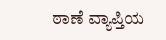ಠಾಣೆ ವ್ಯಾಪ್ತಿಯ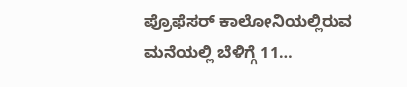ಪ್ರೊಫೆಸರ್ ಕಾಲೋನಿಯಲ್ಲಿರುವ ಮನೆಯಲ್ಲಿ ಬೆಳಿಗ್ಗೆ 11…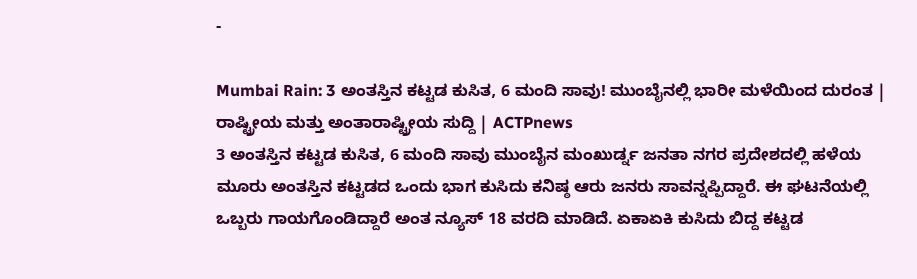-

Mumbai Rain: 3 ಅಂತಸ್ತಿನ ಕಟ್ಟಡ ಕುಸಿತ, 6 ಮಂದಿ ಸಾವು! ಮುಂಬೈನಲ್ಲಿ ಭಾರೀ ಮಳೆಯಿಂದ ದುರಂತ | ರಾಷ್ಟ್ರೀಯ ಮತ್ತು ಅಂತಾರಾಷ್ಟ್ರೀಯ ಸುದ್ದಿ | ACTPnews
3 ಅಂತಸ್ತಿನ ಕಟ್ಟಡ ಕುಸಿತ, 6 ಮಂದಿ ಸಾವು ಮುಂಬೈನ ಮಂಖುರ್ಡ್ನ ಜನತಾ ನಗರ ಪ್ರದೇಶದಲ್ಲಿ ಹಳೆಯ ಮೂರು ಅಂತಸ್ತಿನ ಕಟ್ಟಡದ ಒಂದು ಭಾಗ ಕುಸಿದು ಕನಿಷ್ಠ ಆರು ಜನರು ಸಾವನ್ನಪ್ಪಿದ್ದಾರೆ. ಈ ಘಟನೆಯಲ್ಲಿ ಒಬ್ಬರು ಗಾಯಗೊಂಡಿದ್ದಾರೆ ಅಂತ ನ್ಯೂಸ್ 18 ವರದಿ ಮಾಡಿದೆ. ಏಕಾಏಕಿ ಕುಸಿದು ಬಿದ್ದ ಕಟ್ಟಡ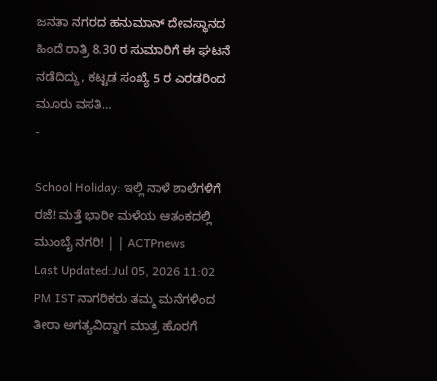ಜನತಾ ನಗರದ ಹನುಮಾನ್ ದೇವಸ್ಥಾನದ ಹಿಂದೆ ರಾತ್ರಿ 8.30 ರ ಸುಮಾರಿಗೆ ಈ ಘಟನೆ ನಡೆದಿದ್ದು, ಕಟ್ಟಡ ಸಂಖ್ಯೆ 5 ರ ಎರಡರಿಂದ ಮೂರು ವಸತಿ…
-

School Holiday: ಇಲ್ಲಿ ನಾಳೆ ಶಾಲೆಗಳಿಗೆ ರಜೆ! ಮತ್ತೆ ಭಾರೀ ಮಳೆಯ ಆತಂಕದಲ್ಲಿ ಮುಂಬೈ ನಗರಿ! | | ACTPnews
Last Updated:Jul 05, 2026 11:02 PM IST ನಾಗರಿಕರು ತಮ್ಮ ಮನೆಗಳಿಂದ ತೀರಾ ಅಗತ್ಯವಿದ್ದಾಗ ಮಾತ್ರ ಹೊರಗೆ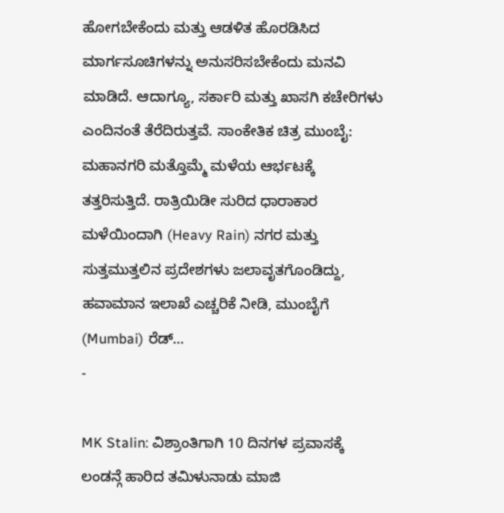ಹೋಗಬೇಕೆಂದು ಮತ್ತು ಆಡಳಿತ ಹೊರಡಿಸಿದ ಮಾರ್ಗಸೂಚಿಗಳನ್ನು ಅನುಸರಿಸಬೇಕೆಂದು ಮನವಿ ಮಾಡಿದೆ. ಆದಾಗ್ಯೂ, ಸರ್ಕಾರಿ ಮತ್ತು ಖಾಸಗಿ ಕಚೇರಿಗಳು ಎಂದಿನಂತೆ ತೆರೆದಿರುತ್ತವೆ. ಸಾಂಕೇತಿಕ ಚಿತ್ರ ಮುಂಬೈ: ಮಹಾನಗರಿ ಮತ್ತೊಮ್ಮೆ ಮಳೆಯ ಆರ್ಭಟಕ್ಕೆ ತತ್ತರಿಸುತ್ತಿದೆ. ರಾತ್ರಿಯಿಡೀ ಸುರಿದ ಧಾರಾಕಾರ ಮಳೆಯಿಂದಾಗಿ (Heavy Rain) ನಗರ ಮತ್ತು ಸುತ್ತಮುತ್ತಲಿನ ಪ್ರದೇಶಗಳು ಜಲಾವೃತಗೊಂಡಿದ್ದು, ಹವಾಮಾನ ಇಲಾಖೆ ಎಚ್ಚರಿಕೆ ನೀಡಿ, ಮುಂಬೈಗೆ (Mumbai) ರೆಡ್…
-

MK Stalin: ವಿಶ್ರಾಂತಿಗಾಗಿ 10 ದಿನಗಳ ಪ್ರವಾಸಕ್ಕೆ ಲಂಡನ್ಗೆ ಹಾರಿದ ತಮಿಳುನಾಡು ಮಾಜಿ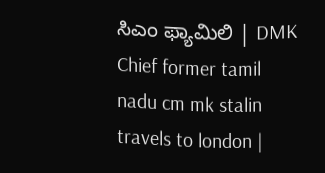ಸಿಎಂ ಫ್ಯಾಮಿಲಿ | DMK Chief former tamil nadu cm mk stalin travels to london |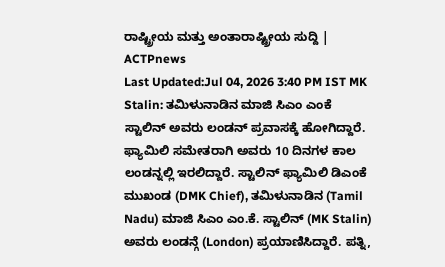ರಾಷ್ಟ್ರೀಯ ಮತ್ತು ಅಂತಾರಾಷ್ಟ್ರೀಯ ಸುದ್ದಿ | ACTPnews
Last Updated:Jul 04, 2026 3:40 PM IST MK Stalin: ತಮಿಳುನಾಡಿನ ಮಾಜಿ ಸಿಎಂ ಎಂಕೆ ಸ್ಟಾಲಿನ್ ಅವರು ಲಂಡನ್ ಪ್ರವಾಸಕ್ಕೆ ಹೋಗಿದ್ದಾರೆ. ಫ್ಯಾಮಿಲಿ ಸಮೇತರಾಗಿ ಅವರು 10 ದಿನಗಳ ಕಾಲ ಲಂಡನ್ನಲ್ಲಿ ಇರಲಿದ್ದಾರೆ. ಸ್ಟಾಲಿನ್ ಫ್ಯಾಮಿಲಿ ಡಿಎಂಕೆ ಮುಖಂಡ (DMK Chief), ತಮಿಳುನಾಡಿನ (Tamil Nadu) ಮಾಜಿ ಸಿಎಂ ಎಂ.ಕೆ. ಸ್ಟಾಲಿನ್ (MK Stalin) ಅವರು ಲಂಡನ್ಗೆ (London) ಪ್ರಯಾಣಿಸಿದ್ದಾರೆ. ಪತ್ನಿ,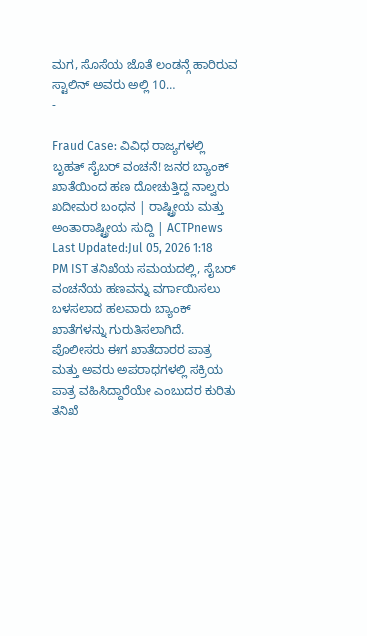ಮಗ, ಸೊಸೆಯ ಜೊತೆ ಲಂಡನ್ಗೆ ಹಾರಿರುವ ಸ್ಟಾಲಿನ್ ಅವರು ಅಲ್ಲಿ 10…
-

Fraud Case: ವಿವಿಧ ರಾಜ್ಯಗಳಲ್ಲಿ ಬೃಹತ್ ಸೈಬರ್ ವಂಚನೆ! ಜನರ ಬ್ಯಾಂಕ್ ಖಾತೆಯಿಂದ ಹಣ ದೋಚುತ್ತಿದ್ದ ನಾಲ್ವರು ಖದೀಮರ ಬಂಧನ | ರಾಷ್ಟ್ರೀಯ ಮತ್ತು ಅಂತಾರಾಷ್ಟ್ರೀಯ ಸುದ್ದಿ | ACTPnews
Last Updated:Jul 05, 2026 1:18 PM IST ತನಿಖೆಯ ಸಮಯದಲ್ಲಿ, ಸೈಬರ್ ವಂಚನೆಯ ಹಣವನ್ನು ವರ್ಗಾಯಿಸಲು ಬಳಸಲಾದ ಹಲವಾರು ಬ್ಯಾಂಕ್ ಖಾತೆಗಳನ್ನು ಗುರುತಿಸಲಾಗಿದೆ. ಪೊಲೀಸರು ಈಗ ಖಾತೆದಾರರ ಪಾತ್ರ ಮತ್ತು ಅವರು ಅಪರಾಧಗಳಲ್ಲಿ ಸಕ್ರಿಯ ಪಾತ್ರ ವಹಿಸಿದ್ದಾರೆಯೇ ಎಂಬುದರ ಕುರಿತು ತನಿಖೆ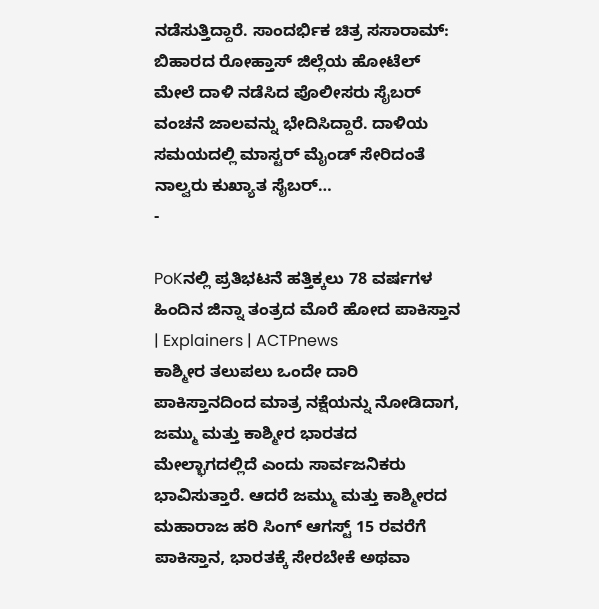ನಡೆಸುತ್ತಿದ್ದಾರೆ. ಸಾಂದರ್ಭಿಕ ಚಿತ್ರ ಸಸಾರಾಮ್: ಬಿಹಾರದ ರೋಹ್ತಾಸ್ ಜಿಲ್ಲೆಯ ಹೋಟೆಲ್ ಮೇಲೆ ದಾಳಿ ನಡೆಸಿದ ಪೊಲೀಸರು ಸೈಬರ್ ವಂಚನೆ ಜಾಲವನ್ನು ಭೇದಿಸಿದ್ದಾರೆ. ದಾಳಿಯ ಸಮಯದಲ್ಲಿ ಮಾಸ್ಟರ್ ಮೈಂಡ್ ಸೇರಿದಂತೆ ನಾಲ್ವರು ಕುಖ್ಯಾತ ಸೈಬರ್…
-

PoKನಲ್ಲಿ ಪ್ರತಿಭಟನೆ ಹತ್ತಿಕ್ಕಲು 78 ವರ್ಷಗಳ ಹಿಂದಿನ ಜಿನ್ನಾ ತಂತ್ರದ ಮೊರೆ ಹೋದ ಪಾಕಿಸ್ತಾನ | Explainers | ACTPnews
ಕಾಶ್ಮೀರ ತಲುಪಲು ಒಂದೇ ದಾರಿ ಪಾಕಿಸ್ತಾನದಿಂದ ಮಾತ್ರ ನಕ್ಷೆಯನ್ನು ನೋಡಿದಾಗ, ಜಮ್ಮು ಮತ್ತು ಕಾಶ್ಮೀರ ಭಾರತದ ಮೇಲ್ಭಾಗದಲ್ಲಿದೆ ಎಂದು ಸಾರ್ವಜನಿಕರು ಭಾವಿಸುತ್ತಾರೆ. ಆದರೆ ಜಮ್ಮು ಮತ್ತು ಕಾಶ್ಮೀರದ ಮಹಾರಾಜ ಹರಿ ಸಿಂಗ್ ಆಗಸ್ಟ್ 15 ರವರೆಗೆ ಪಾಕಿಸ್ತಾನ, ಭಾರತಕ್ಕೆ ಸೇರಬೇಕೆ ಅಥವಾ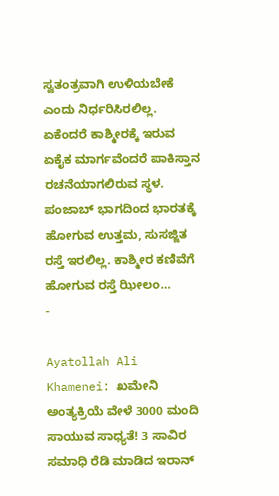ಸ್ವತಂತ್ರವಾಗಿ ಉಳಿಯಬೇಕೆ ಎಂದು ನಿರ್ಧರಿಸಿರಲಿಲ್ಲ. ಏಕೆಂದರೆ ಕಾಶ್ಮೀರಕ್ಕೆ ಇರುವ ಏಕೈಕ ಮಾರ್ಗವೆಂದರೆ ಪಾಕಿಸ್ತಾನ ರಚನೆಯಾಗಲಿರುವ ಸ್ಥಳ. ಪಂಜಾಬ್ ಭಾಗದಿಂದ ಭಾರತಕ್ಕೆ ಹೋಗುವ ಉತ್ತಮ, ಸುಸಜ್ಜಿತ ರಸ್ತೆ ಇರಲಿಲ್ಲ. ಕಾಶ್ಮೀರ ಕಣಿವೆಗೆ ಹೋಗುವ ರಸ್ತೆ ಝೀಲಂ…
-

Ayatollah Ali Khamenei: ಖಮೇನಿ ಅಂತ್ಯಕ್ರಿಯೆ ವೇಳೆ 3000 ಮಂದಿ ಸಾಯುವ ಸಾಧ್ಯತೆ! 3 ಸಾವಿರ ಸಮಾಧಿ ರೆಡಿ ಮಾಡಿದ ಇರಾನ್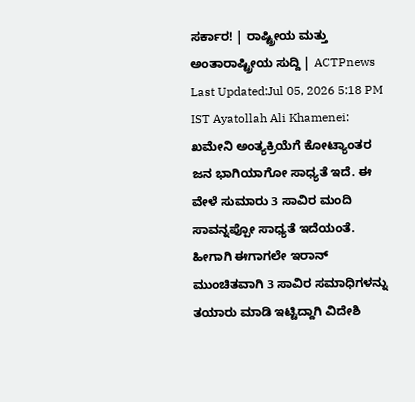ಸರ್ಕಾರ! | ರಾಷ್ಟ್ರೀಯ ಮತ್ತು ಅಂತಾರಾಷ್ಟ್ರೀಯ ಸುದ್ದಿ | ACTPnews
Last Updated:Jul 05, 2026 5:18 PM IST Ayatollah Ali Khamenei: ಖಮೇನಿ ಅಂತ್ಯಕ್ರಿಯೆಗೆ ಕೋಟ್ಯಾಂತರ ಜನ ಭಾಗಿಯಾಗೋ ಸಾಧ್ಯತೆ ಇದೆ. ಈ ವೇಳೆ ಸುಮಾರು 3 ಸಾವಿರ ಮಂದಿ ಸಾವನ್ನಪ್ಪೋ ಸಾಧ್ಯತೆ ಇದೆಯಂತೆ. ಹೀಗಾಗಿ ಈಗಾಗಲೇ ಇರಾನ್ ಮುಂಚಿತವಾಗಿ 3 ಸಾವಿರ ಸಮಾಧಿಗಳನ್ನು ತಯಾರು ಮಾಡಿ ಇಟ್ಟಿದ್ದಾಗಿ ವಿದೇಶಿ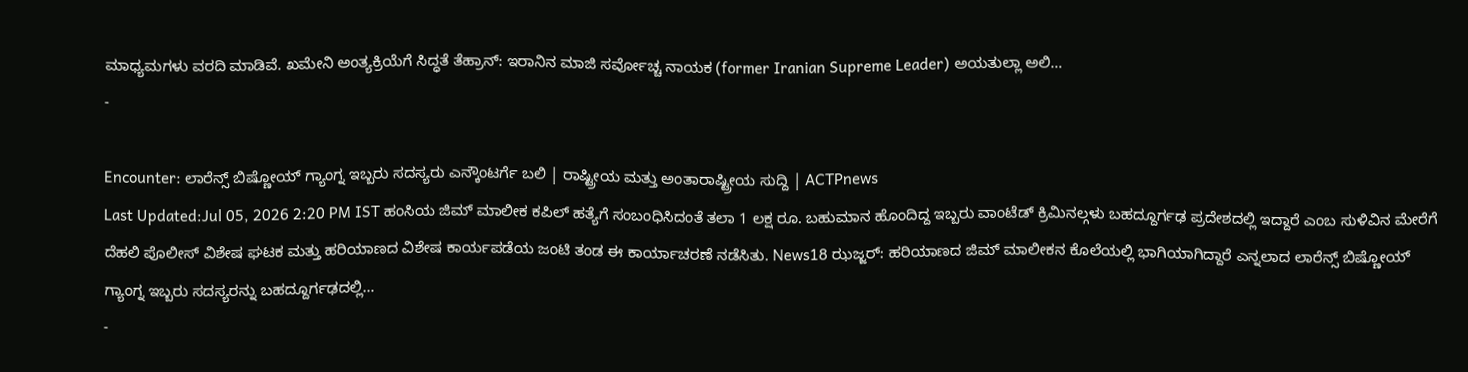ಮಾಧ್ಯಮಗಳು ವರದಿ ಮಾಡಿವೆ. ಖಮೇನಿ ಅಂತ್ಯಕ್ರಿಯೆಗೆ ಸಿದ್ಧತೆ ತೆಹ್ರಾನ್: ಇರಾನಿನ ಮಾಜಿ ಸರ್ವೋಚ್ಚ ನಾಯಕ (former Iranian Supreme Leader) ಅಯತುಲ್ಲಾ ಅಲಿ…
-

Encounter: ಲಾರೆನ್ಸ್ ಬಿಷ್ಣೋಯ್ ಗ್ಯಾಂಗ್ನ ಇಬ್ಬರು ಸದಸ್ಯರು ಎನ್ಕೌಂಟರ್ಗೆ ಬಲಿ | ರಾಷ್ಟ್ರೀಯ ಮತ್ತು ಅಂತಾರಾಷ್ಟ್ರೀಯ ಸುದ್ದಿ | ACTPnews
Last Updated:Jul 05, 2026 2:20 PM IST ಹಂಸಿಯ ಜಿಮ್ ಮಾಲೀಕ ಕಪಿಲ್ ಹತ್ಯೆಗೆ ಸಂಬಂಧಿಸಿದಂತೆ ತಲಾ 1 ಲಕ್ಷ ರೂ. ಬಹುಮಾನ ಹೊಂದಿದ್ದ ಇಬ್ಬರು ವಾಂಟೆಡ್ ಕ್ರಿಮಿನಲ್ಗಳು ಬಹದ್ದೂರ್ಗಢ ಪ್ರದೇಶದಲ್ಲಿ ಇದ್ದಾರೆ ಎಂಬ ಸುಳಿವಿನ ಮೇರೆಗೆ ದೆಹಲಿ ಪೊಲೀಸ್ ವಿಶೇಷ ಘಟಕ ಮತ್ತು ಹರಿಯಾಣದ ವಿಶೇಷ ಕಾರ್ಯಪಡೆಯ ಜಂಟಿ ತಂಡ ಈ ಕಾರ್ಯಾಚರಣೆ ನಡೆಸಿತು. News18 ಝಜ್ಜರ್: ಹರಿಯಾಣದ ಜಿಮ್ ಮಾಲೀಕನ ಕೊಲೆಯಲ್ಲಿ ಭಾಗಿಯಾಗಿದ್ದಾರೆ ಎನ್ನಲಾದ ಲಾರೆನ್ಸ್ ಬಿಷ್ಣೋಯ್ ಗ್ಯಾಂಗ್ನ ಇಬ್ಬರು ಸದಸ್ಯರನ್ನು ಬಹದ್ದೂರ್ಗಢದಲ್ಲಿ…
-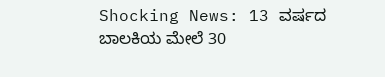Shocking News: 13 ವರ್ಷದ ಬಾಲಕಿಯ ಮೇಲೆ 30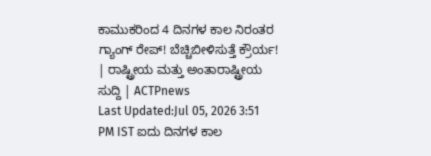ಕಾಮುಕರಿಂದ 4 ದಿನಗಳ ಕಾಲ ನಿರಂತರ ಗ್ಯಾಂಗ್ ರೇಪ್! ಬೆಚ್ಚಿಬೀಳಿಸುತ್ತೆ ಕ್ರೌರ್ಯ! | ರಾಷ್ಟ್ರೀಯ ಮತ್ತು ಅಂತಾರಾಷ್ಟ್ರೀಯ ಸುದ್ದಿ | ACTPnews
Last Updated:Jul 05, 2026 3:51 PM IST ಐದು ದಿನಗಳ ಕಾಲ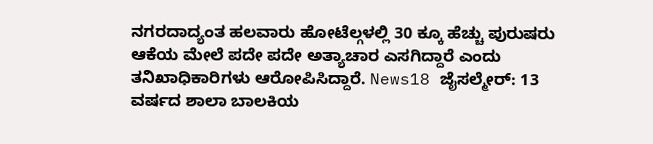ನಗರದಾದ್ಯಂತ ಹಲವಾರು ಹೋಟೆಲ್ಗಳಲ್ಲಿ 30 ಕ್ಕೂ ಹೆಚ್ಚು ಪುರುಷರು ಆಕೆಯ ಮೇಲೆ ಪದೇ ಪದೇ ಅತ್ಯಾಚಾರ ಎಸಗಿದ್ದಾರೆ ಎಂದು ತನಿಖಾಧಿಕಾರಿಗಳು ಆರೋಪಿಸಿದ್ದಾರೆ. News18 ಜೈಸಲ್ಮೇರ್: 13 ವರ್ಷದ ಶಾಲಾ ಬಾಲಕಿಯ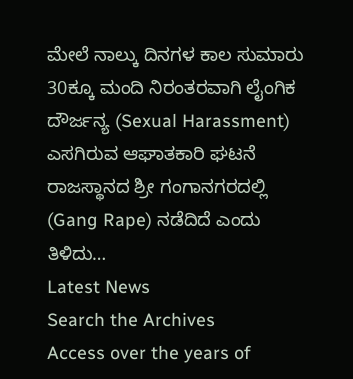ಮೇಲೆ ನಾಲ್ಕು ದಿನಗಳ ಕಾಲ ಸುಮಾರು 30ಕ್ಕೂ ಮಂದಿ ನಿರಂತರವಾಗಿ ಲೈಂಗಿಕ ದೌರ್ಜನ್ಯ (Sexual Harassment) ಎಸಗಿರುವ ಆಘಾತಕಾರಿ ಘಟನೆ ರಾಜಸ್ಥಾನದ ಶ್ರೀ ಗಂಗಾನಗರದಲ್ಲಿ (Gang Rape) ನಡೆದಿದೆ ಎಂದು ತಿಳಿದು…
Latest News
Search the Archives
Access over the years of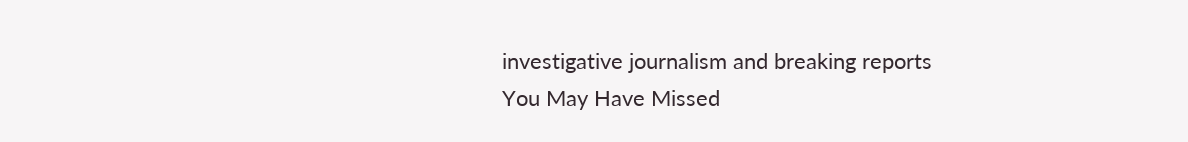investigative journalism and breaking reports
You May Have Missed